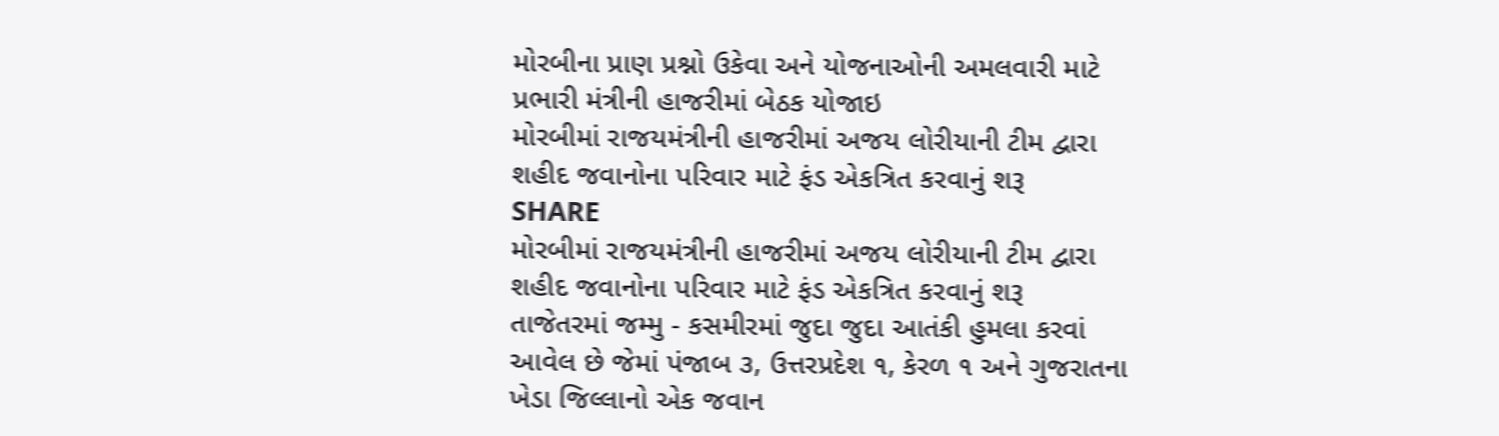મોરબીના પ્રાણ પ્રશ્નો ઉકેવા અને યોજનાઓની અમલવારી માટે પ્રભારી મંત્રીની હાજરીમાં બેઠક યોજાઇ
મોરબીમાં રાજયમંત્રીની હાજરીમાં અજય લોરીયાની ટીમ દ્વારા શહીદ જવાનોના પરિવાર માટે ફંડ એકત્રિત કરવાનું શરૂ
SHARE
મોરબીમાં રાજયમંત્રીની હાજરીમાં અજય લોરીયાની ટીમ દ્વારા શહીદ જવાનોના પરિવાર માટે ફંડ એકત્રિત કરવાનું શરૂ
તાજેતરમાં જમ્મુ - કસમીરમાં જુદા જુદા આતંકી હુમલા કરવાં આવેલ છે જેમાં પંજાબ ૩, ઉત્તરપ્રદેશ ૧, કેરળ ૧ અને ગુજરાતના ખેડા જિલ્લાનો એક જવાન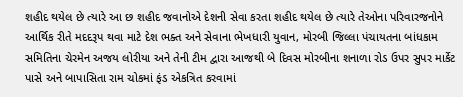શહીદ થયેલ છે ત્યારે આ છ શહીદ જવાનોએ દેશની સેવા કરતા શહીદ થયેલ છે ત્યારે તેઓના પરિવારજનોને આર્થિક રીતે મદદરૂપ થવા માટે દેશ ભક્ત અને સેવાના ભેખધારી યુવાન, મોરબી જિલ્લા પંચાયતના બાંધકામ સમિતિના ચેરમેન અજય લોરીયા અને તેની ટીમ દ્વારા આજથી બે દિવસ મોરબીના શનાળા રોડ ઉપર સુપર માર્કેટ પાસે અને બાપાસિતા રામ ચોકમાં ફંડ એકત્રિત કરવામાં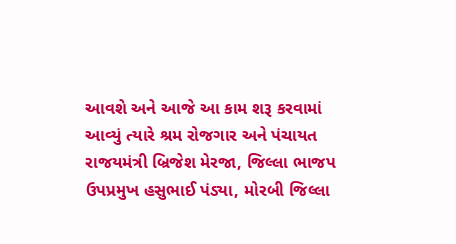આવશે અને આજે આ કામ શરૂ કરવામાં આવ્યું ત્યારે શ્રમ રોજગાર અને પંચાયત રાજયમંત્રી બ્રિજેશ મેરજા, જિલ્લા ભાજપ ઉપપ્રમુખ હસુભાઈ પંડ્યા, મોરબી જિલ્લા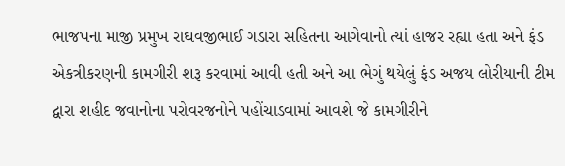ભાજપના માજી પ્રમુખ રાઘવજીભાઈ ગડારા સહિતના આગેવાનો ત્યાં હાજર રહ્યા હતા અને ફંડ એકત્રીકરણની કામગીરી શરૂ કરવામાં આવી હતી અને આ ભેગું થયેલું ફંડ અજય લોરીયાની ટીમ દ્વારા શહીદ જવાનોના પરોવરજનોને પહોંચાડવામાં આવશે જે કામગીરીને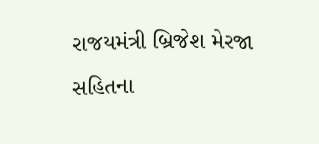રાજયમંત્રી બ્રિજેશ મેરજા સહિતના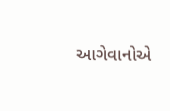આગેવાનોએ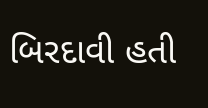બિરદાવી હતી